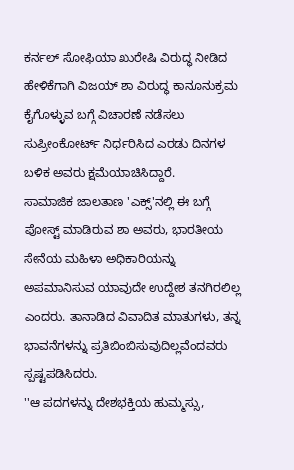ಕರ್ನಲ್ ಸೋಫಿಯಾ ಖುರೇಷಿ ವಿರುದ್ಧ ನೀಡಿದ ಹೇಳಿಕೆಗಾಗಿ ವಿಜಯ್ ಶಾ ವಿರುದ್ಧ ಕಾನೂನುಕ್ರಮ ಕೈಗೊಳ್ಳುವ ಬಗ್ಗೆ ವಿಚಾರಣೆ ನಡೆಸಲು ಸುಪ್ರೀಂಕೋರ್ಟ್ ನಿರ್ಧರಿಸಿದ ಎರಡು ದಿನಗಳ ಬಳಿಕ ಅವರು ಕ್ಷಮೆಯಾಚಿಸಿದ್ದಾರೆ.
ಸಾಮಾಜಿಕ ಜಾಲತಾಣ 'ಎಕ್ಸ್'ನಲ್ಲಿ ಈ ಬಗ್ಗೆ ಪೋಸ್ಟ್ ಮಾಡಿರುವ ಶಾ ಅವರು, ಭಾರತೀಯ ಸೇನೆಯ ಮಹಿಳಾ ಅಧಿಕಾರಿಯನ್ನು ಅಪಮಾನಿಸುವ ಯಾವುದೇ ಉದ್ದೇಶ ತನಗಿರಲಿಲ್ಲ ಎಂದರು. ತಾನಾಡಿದ ವಿವಾದಿತ ಮಾತುಗಳು, ತನ್ನ ಭಾವನೆಗಳನ್ನು ಪ್ರತಿಬಿಂಬಿಸುವುದಿಲ್ಲವೆಂದವರು ಸ್ಪಷ್ಟಪಡಿಸಿದರು.
''ಆ ಪದಗಳನ್ನು ದೇಶಭಕ್ತಿಯ ಹುಮ್ಮಸ್ಸು,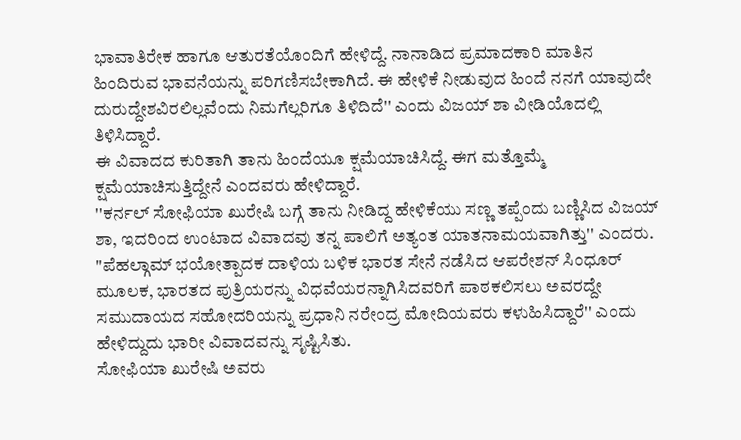ಭಾವಾತಿರೇಕ ಹಾಗೂ ಆತುರತೆಯೊಂದಿಗೆ ಹೇಳಿದ್ದೆ. ನಾನಾಡಿದ ಪ್ರಮಾದಕಾರಿ ಮಾತಿನ ಹಿಂದಿರುವ ಭಾವನೆಯನ್ನು ಪರಿಗಣಿಸಬೇಕಾಗಿದೆ. ಈ ಹೇಳಿಕೆ ನೀಡುವುದ ಹಿಂದೆ ನನಗೆ ಯಾವುದೇ ದುರುದ್ದೇಶವಿರಲಿಲ್ಲವೆಂದು ನಿಮಗೆಲ್ಲರಿಗೂ ತಿಳಿದಿದೆ'' ಎಂದು ವಿಜಯ್ ಶಾ ವೀಡಿಯೊದಲ್ಲಿ ತಿಳಿಸಿದ್ದಾರೆ.
ಈ ವಿವಾದದ ಕುರಿತಾಗಿ ತಾನು ಹಿಂದೆಯೂ ಕ್ಷಮೆಯಾಚಿಸಿದ್ದೆ. ಈಗ ಮತ್ತೊಮ್ಮೆ ಕ್ಷಮೆಯಾಚಿಸುತ್ತಿದ್ದೇನೆ ಎಂದವರು ಹೇಳಿದ್ದಾರೆ.
''ಕರ್ನಲ್ ಸೋಫಿಯಾ ಖುರೇಷಿ ಬಗ್ಗೆ ತಾನು ನೀಡಿದ್ದ ಹೇಳಿಕೆಯು ಸಣ್ಣ ತಪ್ಪೆಂದು ಬಣ್ಣಿಸಿದ ವಿಜಯ್ ಶಾ, ಇದರಿಂದ ಉಂಟಾದ ವಿವಾದವು ತನ್ನ ಪಾಲಿಗೆ ಅತ್ಯಂತ ಯಾತನಾಮಯವಾಗಿತ್ತು'' ಎಂದರು.
"ಪೆಹಲ್ಗಾಮ್ ಭಯೋತ್ಪಾದಕ ದಾಳಿಯ ಬಳಿಕ ಭಾರತ ಸೇನೆ ನಡೆಸಿದ ಆಪರೇಶನ್ ಸಿಂಧೂರ್ ಮೂಲಕ, ಭಾರತದ ಪುತ್ರಿಯರನ್ನು ವಿಧವೆಯರನ್ನಾಗಿಸಿದವರಿಗೆ ಪಾಠಕಲಿಸಲು ಅವರದ್ದೇ ಸಮುದಾಯದ ಸಹೋದರಿಯನ್ನು ಪ್ರಧಾನಿ ನರೇಂದ್ರ ಮೋದಿಯವರು ಕಳುಹಿಸಿದ್ದಾರೆ'' ಎಂದು ಹೇಳಿದ್ದುದು ಭಾರೀ ವಿವಾದವನ್ನು ಸೃಷ್ಟಿಸಿತು.
ಸೋಫಿಯಾ ಖುರೇಷಿ ಅವರು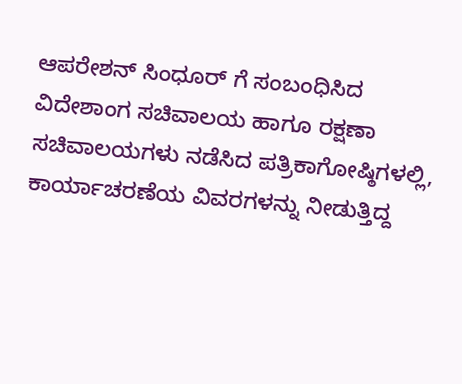ಆಪರೇಶನ್ ಸಿಂಧೂರ್ ಗೆ ಸಂಬಂಧಿಸಿದ ವಿದೇಶಾಂಗ ಸಚಿವಾಲಯ ಹಾಗೂ ರಕ್ಷಣಾ ಸಚಿವಾಲಯಗಳು ನಡೆಸಿದ ಪತ್ರಿಕಾಗೋಷ್ಠಿಗಳಲ್ಲಿ, ಕಾರ್ಯಾಚರಣೆಯ ವಿವರಗಳನ್ನು ನೀಡುತ್ತಿದ್ದ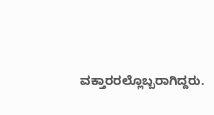ವಕ್ತಾರರಲ್ಲೊಬ್ಬರಾಗಿದ್ದರು.